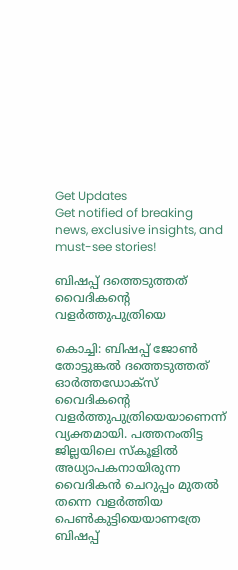Get Updates
Get notified of breaking news, exclusive insights, and must-see stories!

ബിഷപ്പ്‌ ദത്തെടുത്തത്‌ വൈദികന്റെ വളര്‍ത്തുപുത്രിയെ

കൊച്ചി: ബിഷപ്പ്‌ ജോണ്‍ തോട്ടുങ്കല്‍ ദത്തെടുത്തത്‌ ഓര്‍ത്തഡോക്‌സ്‌ വൈദികന്റെ വളര്‍ത്തുപുത്രിയെയാണെന്ന്‌ വ്യക്തമായി. പത്തനംതിട്ട ജില്ലയിലെ സ്‌കൂളില്‍ അധ്യാപകനായിരുന്ന വൈദികന്‍ ചെറുപ്പം മുതല്‍ തന്നെ വളര്‍ത്തിയ പെണ്‍കുട്ടിയെയാണത്രേ ബിഷപ്പ്‌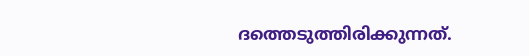ദത്തെടുത്തിരിക്കുന്നത്‌.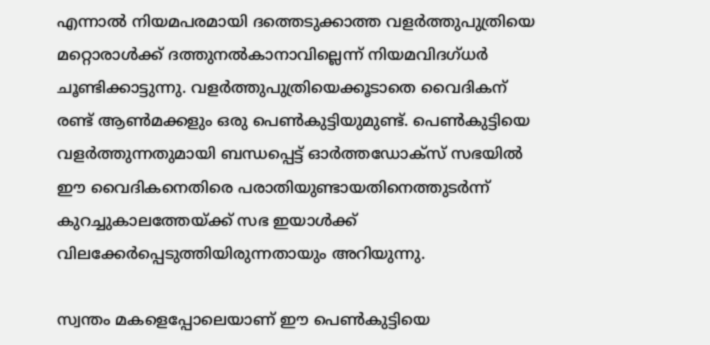എന്നാല്‍ നിയമപരമായി ദത്തെടുക്കാത്ത വളര്‍ത്തുപുത്രിയെ മറ്റൊരാള്‍ക്ക്‌ ദത്തുനല്‍കാനാവില്ലെന്ന്‌ നിയമവിദഗ്‌ധര്‍ ചൂണ്ടിക്കാട്ടുന്നു. വളര്‍ത്തുപുത്രിയെക്കൂടാതെ വൈദികന്‌ രണ്ട്‌ ആണ്‍മക്കളും ഒരു പെണ്‍കുട്ടിയുമുണ്ട്‌. പെണ്‍കുട്ടിയെ വളര്‍ത്തുന്നതുമായി ബന്ധപ്പെട്ട്‌ ഓര്‍ത്തഡോക്‌സ്‌ സഭയില്‍ ഈ വൈദികനെതിരെ പരാതിയുണ്ടായതിനെത്തുടര്‍ന്ന്‌ കുറച്ചുകാലത്തേയ്‌ക്ക്‌ സഭ ഇയാള്‍ക്ക്‌ വിലക്കേര്‍പ്പെടുത്തിയിരുന്നതായും അറിയുന്നു.

സ്വന്തം മകളെപ്പോലെയാണ്‌ ഈ പെണ്‍കുട്ടിയെ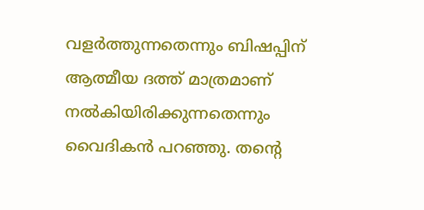വളര്‍ത്തുന്നതെന്നും ബിഷപ്പിന്‌ ആത്മീയ ദത്ത്‌ മാത്രമാണ്‌ നല്‍കിയിരിക്കുന്നതെന്നും വൈദികന്‍ പറഞ്ഞു. തന്റെ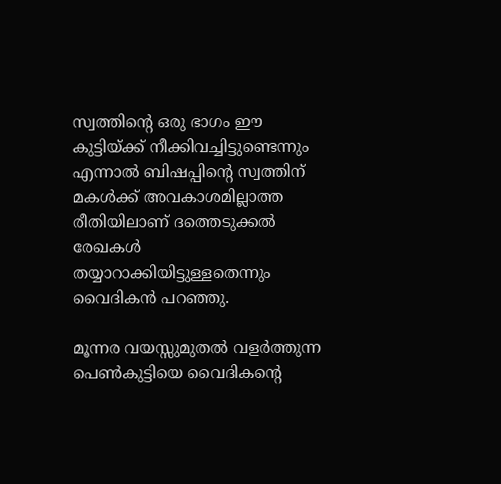സ്വത്തിന്റെ ഒരു ഭാഗം ഈ കുട്ടിയ്‌ക്ക്‌ നീക്കിവച്ചിട്ടുണ്ടെന്നും എന്നാല്‍ ബിഷപ്പിന്റെ സ്വത്തിന്‌ മകള്‍ക്ക്‌ അവകാശമില്ലാത്ത രീതിയിലാണ്‌ ദത്തെടുക്കല്‍ രേഖകള്‍ തയ്യാറാക്കിയിട്ടുള്ളതെന്നും വൈദികന്‍ പറഞ്ഞു.

മൂന്നര വയസ്സുമുതല്‍ വളര്‍ത്തുന്ന പെണ്‍കുട്ടിയെ വൈദികന്റെ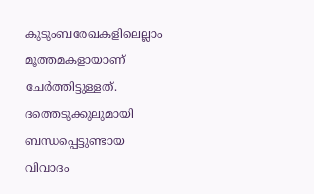കുടുംബരേഖകളിലെല്ലാം മൂത്തമകളായാണ്‌ ചേര്‍ത്തിട്ടുള്ളത്‌. ദത്തെടുക്കുലുമായി ബന്ധപ്പെട്ടുണ്ടായ വിവാദം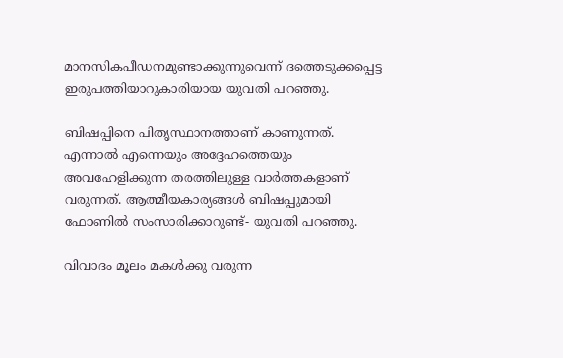മാനസികപീഡനമുണ്ടാക്കുന്നുവെന്ന്‌ ദത്തെടുക്കപ്പെട്ട ഇരുപത്തിയാറുകാരിയായ യുവതി പറഞ്ഞു.

ബിഷപ്പിനെ പിതൃസ്ഥാനത്താണ്‌ കാണുന്നത്‌. എന്നാല്‍ എന്നെയും അദ്ദേഹത്തെയും അവഹേളിക്കുന്ന തരത്തിലുള്ള വാര്‍ത്തകളാണ്‌ വരുന്നത്‌. ആത്മീയകാര്യങ്ങള്‍ ബിഷപ്പുമായി ഫോണില്‍ സംസാരിക്കാറുണ്ട്‌- യുവതി പറഞ്ഞു.

വിവാദം മൂലം മകള്‍ക്കു വരുന്ന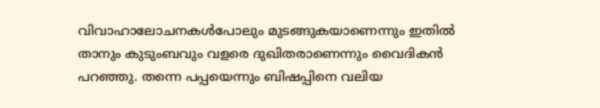വിവാഹാലോചനകള്‍പോലും മുടങ്ങുകയാണെന്നും ഇതില്‍ താനും കുടുംബവും വളരെ ദുഖിതരാണെന്നും വൈദികന്‍ പറഞ്ഞു. തന്നെ പപ്പയെന്നും ബിഷപ്പിനെ വലിയ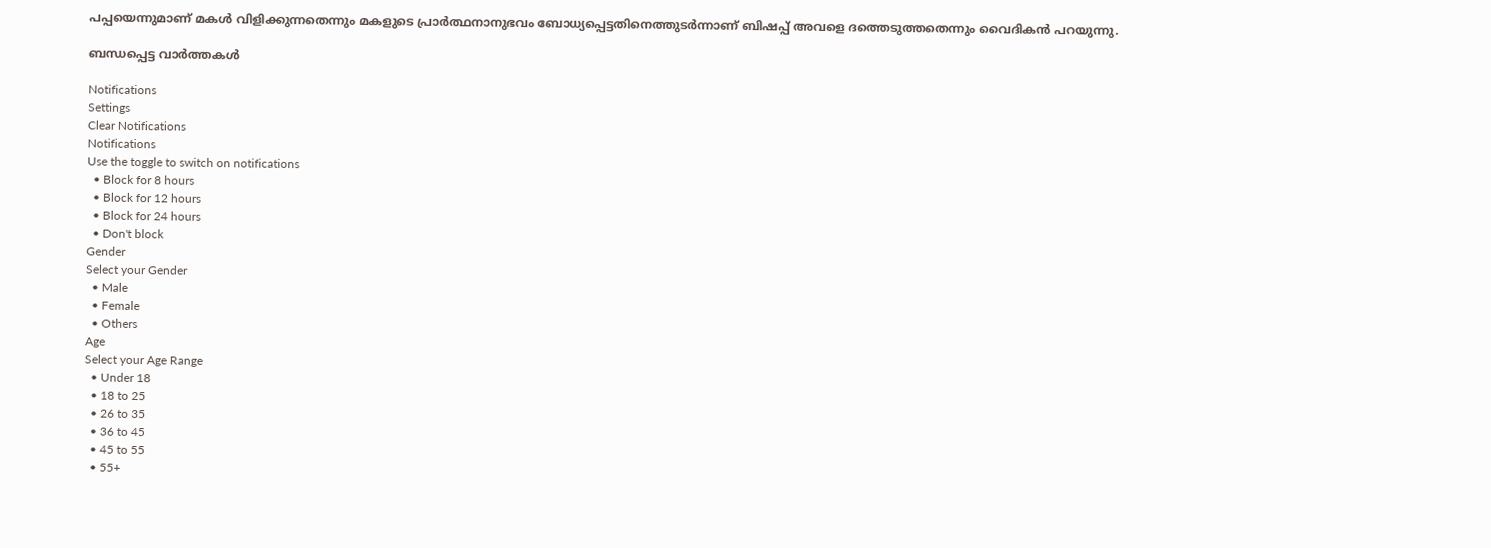പപ്പയെന്നുമാണ്‌ മകള്‍ വിളിക്കുന്നതെന്നും മകളുടെ പ്രാര്‍ത്ഥനാനുഭവം ബോധ്യപ്പെട്ടതിനെത്തുടര്‍ന്നാണ്‌ ബിഷപ്പ്‌ അവളെ ദത്തെടുത്തതെന്നും വൈദികന്‍ പറയുന്നു.

ബന്ധപ്പെട്ട വാര്‍ത്തകള്‍

Notifications
Settings
Clear Notifications
Notifications
Use the toggle to switch on notifications
  • Block for 8 hours
  • Block for 12 hours
  • Block for 24 hours
  • Don't block
Gender
Select your Gender
  • Male
  • Female
  • Others
Age
Select your Age Range
  • Under 18
  • 18 to 25
  • 26 to 35
  • 36 to 45
  • 45 to 55
  • 55+